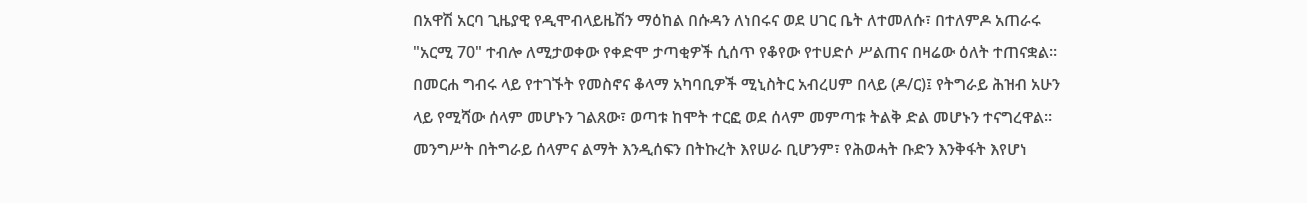በአዋሽ አርባ ጊዜያዊ የዲሞብላይዜሽን ማዕከል በሱዳን ለነበሩና ወደ ሀገር ቤት ለተመለሱ፣ በተለምዶ አጠራሩ "አርሚ 70" ተብሎ ለሚታወቀው የቀድሞ ታጣቂዎች ሲሰጥ የቆየው የተሀድሶ ሥልጠና በዛሬው ዕለት ተጠናቋል።
በመርሐ ግብሩ ላይ የተገኙት የመስኖና ቆላማ አካባቢዎች ሚኒስትር አብረሀም በላይ (ዶ/ር)፤ የትግራይ ሕዝብ አሁን ላይ የሚሻው ሰላም መሆኑን ገልጸው፣ ወጣቱ ከሞት ተርፎ ወደ ሰላም መምጣቱ ትልቅ ድል መሆኑን ተናግረዋል።
መንግሥት በትግራይ ሰላምና ልማት እንዲሰፍን በትኩረት እየሠራ ቢሆንም፣ የሕወሓት ቡድን እንቅፋት እየሆነ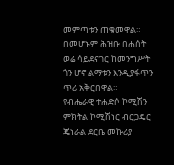መምጣቱን ጠቁመዋል። በመሆኑም ሕዝቡ በሐሰት ወሬ ሳይደናገር ከመንግሥት ጎን ሆኖ ልማቱን እንዲያፋጥን ጥሪ አቅርበዋል።
የብሔራዊ ተሐድሶ ኮሚሽን ምክትል ኮሚሽነር ብርጋዴር ጄነራል ደርቤ መኩሪያ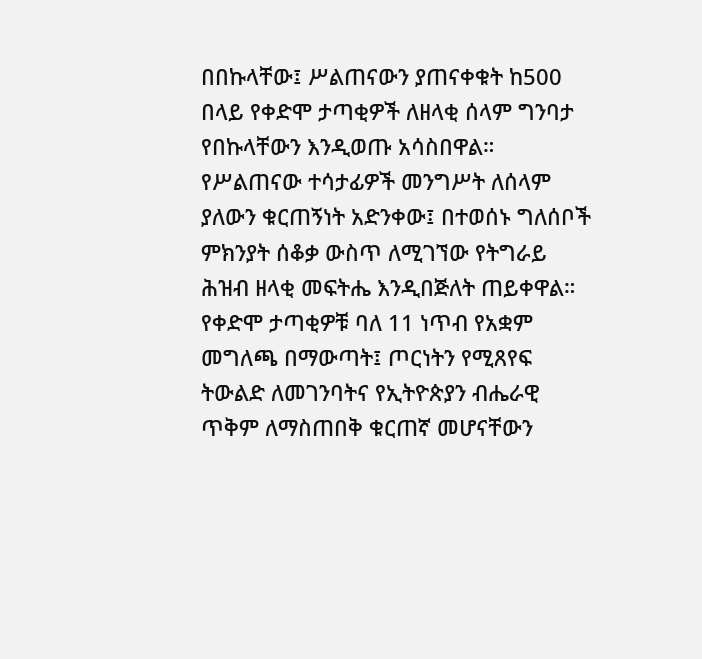በበኩላቸው፤ ሥልጠናውን ያጠናቀቁት ከ500 በላይ የቀድሞ ታጣቂዎች ለዘላቂ ሰላም ግንባታ የበኩላቸውን እንዲወጡ አሳስበዋል።
የሥልጠናው ተሳታፊዎች መንግሥት ለሰላም ያለውን ቁርጠኝነት አድንቀው፤ በተወሰኑ ግለሰቦች ምክንያት ሰቆቃ ውስጥ ለሚገኘው የትግራይ ሕዝብ ዘላቂ መፍትሔ እንዲበጅለት ጠይቀዋል።
የቀድሞ ታጣቂዎቹ ባለ 11 ነጥብ የአቋም መግለጫ በማውጣት፤ ጦርነትን የሚጸየፍ ትውልድ ለመገንባትና የኢትዮጵያን ብሔራዊ ጥቅም ለማስጠበቅ ቁርጠኛ መሆናቸውን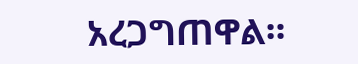አረጋግጠዋል።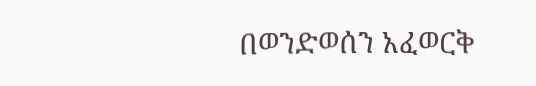በወንድወሰን አፈወርቅ